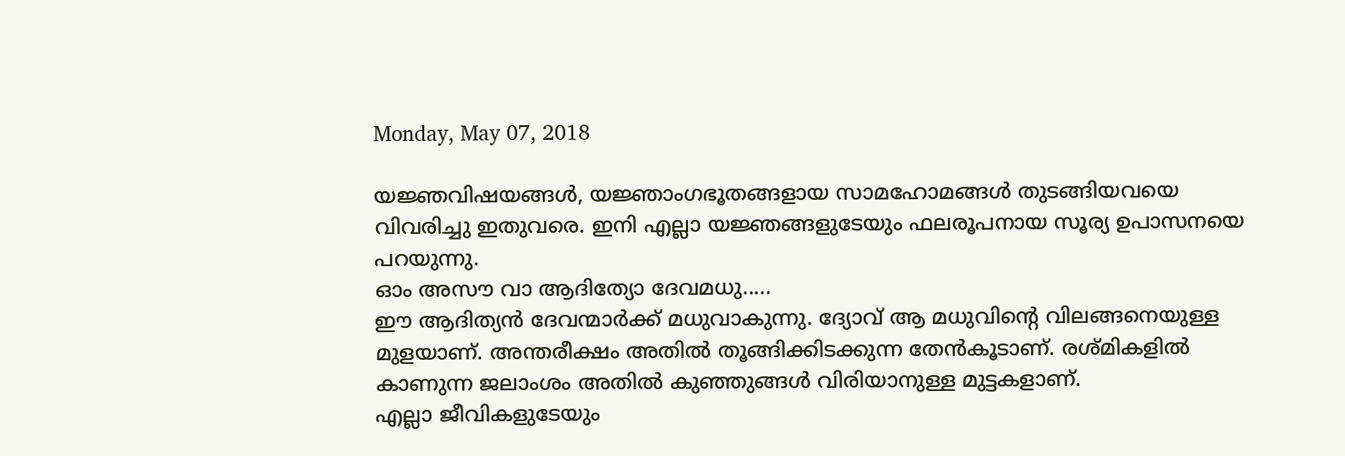Monday, May 07, 2018

യജ്ഞവിഷയങ്ങള്‍, യജ്ഞാംഗഭൂതങ്ങളായ സാമഹോമങ്ങള്‍ തുടങ്ങിയവയെ വിവരിച്ചു ഇതുവരെ. ഇനി എല്ലാ യജ്ഞങ്ങളുടേയും ഫലരൂപനായ സൂര്യ ഉപാസനയെ പറയുന്നു.
ഓം അസൗ വാ ആദിത്യോ ദേവമധു.....
ഈ ആദിത്യന്‍ ദേവന്മാര്‍ക്ക് മധുവാകുന്നു. ദ്യോവ് ആ മധുവിന്റെ വിലങ്ങനെയുള്ള മുളയാണ്. അന്തരീക്ഷം അതില്‍ തൂങ്ങിക്കിടക്കുന്ന തേന്‍കൂടാണ്. രശ്മികളില്‍ കാണുന്ന ജലാംശം അതില്‍ കുഞ്ഞുങ്ങള്‍ വിരിയാനുള്ള മുട്ടകളാണ്.
എല്ലാ ജീവികളുടേയും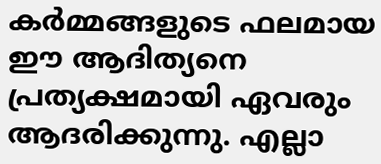കര്‍മ്മങ്ങളുടെ ഫലമായ ഈ ആദിത്യനെ പ്രത്യക്ഷമായി ഏവരും ആദരിക്കുന്നു. എല്ലാ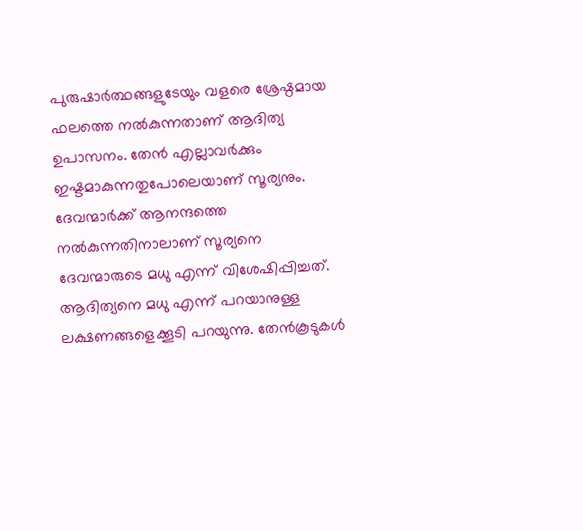പുരുഷാര്‍ത്ഥങ്ങളുടേയും വളരെ ശ്രേഷ്ഠമായ ഫലത്തെ നല്‍കുന്നതാണ് ആദിത്യ ഉപാസനം. തേന്‍ എല്ലാവര്‍ക്കും ഇഷ്ടമാകുന്നതുപോലെയാണ് സൂര്യനും. ദേവന്മാര്‍ക്ക് ആനന്ദത്തെ നല്‍കുന്നതിനാലാണ് സൂര്യനെ ദേവന്മാരുടെ മധു എന്ന് വിശേഷിപ്പിച്ചത്.
ആദിത്യനെ മധു എന്ന് പറയാനുള്ള ലക്ഷണങ്ങളെക്കൂടി പറയുന്നു. തേന്‍കൂടുകള്‍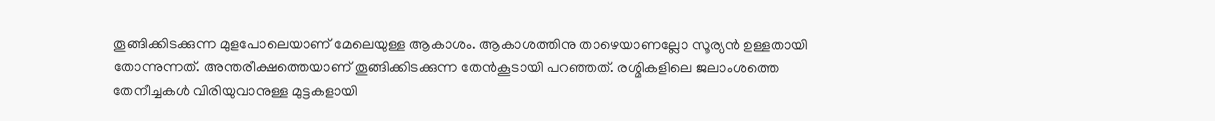തൂങ്ങിക്കിടക്കുന്ന മുളപോലെയാണ് മേലെയുള്ള ആകാശം. ആകാശത്തിനു താഴെയാണല്ലോ സൂര്യന്‍ ഉള്ളതായി തോന്നുന്നത്. അന്തരീക്ഷത്തെയാണ് തൂങ്ങിക്കിടക്കുന്ന തേന്‍കൂടായി പറഞ്ഞത്. രശ്മികളിലെ ജലാംശത്തെ തേനീച്ചകള്‍ വിരിയുവാനുള്ള മുട്ടകളായി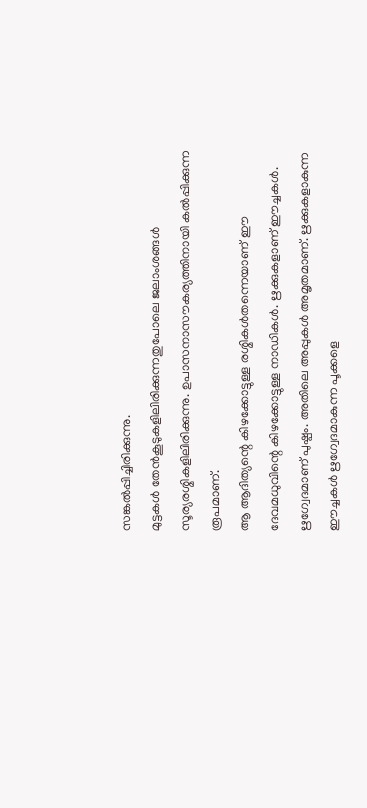സങ്കല്‍പ്പിച്ചിരിക്കുന്നു.
മുട്ടകള്‍ തേന്‍കൂടുകളിലിരിക്കുന്നതുപോലെ ജലാംശങ്ങള്‍ സൂര്യരശ്മികളിലിരിക്കുന്നു. ഉപാസനാസൗകര്യത്തിനായി കല്‍പ്പിക്കുന്ന രൂപമാണ്.
ആ ആദിത്യന്റെ കിഴക്കോട്ടുള്ള രശ്മികള്‍തന്നെയാണ് ഈ ദേവമധുവിന്റെ കിഴക്കോട്ടുള്ള നാഡികള്‍. ഋക്കുകളാണ് ഈച്ചകള്‍. ഋഗ്വേദമാണ് പുഷ്പം. അതിലെ അപ്പുകള്‍ അമൃതമാണ്. ഋക്കുകളാകുന്ന ഈച്ചകള്‍ ഋഗ്വേദമാകുന്ന പൂക്കളെ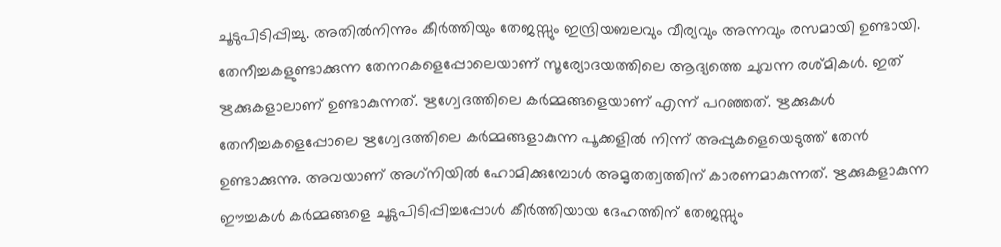ചൂടുപിടിപ്പിച്ചു. അതില്‍നിന്നും കീര്‍ത്തിയും തേജസ്സും ഇന്ദ്രിയബലവും വീര്യവും അന്നവും രസമായി ഉണ്ടായി.
തേനീച്ചകളുണ്ടാക്കുന്ന തേനറകളെപ്പോലെയാണ് സൂര്യോദയത്തിലെ ആദ്യത്തെ ചുവന്ന രശ്മികള്‍. ഇത് ഋക്കുകളാലാണ് ഉണ്ടാകുന്നത്. ഋഗ്വേദത്തിലെ കര്‍മ്മങ്ങളെയാണ് എന്ന് പറഞ്ഞത്. ഋക്കുകള്‍ തേനീച്ചകളെപ്പോലെ ഋഗ്വേദത്തിലെ കര്‍മ്മങ്ങളാകുന്ന പൂക്കളില്‍ നിന്ന് അപ്പുകളെയെടുത്ത് തേന്‍ ഉണ്ടാക്കുന്നു. അവയാണ് അഗ്‌നിയില്‍ ഹോമിക്കുമ്പോള്‍ അമൃതത്വത്തിന് കാരണമാകുന്നത്. ഋക്കുകളാകുന്ന ഈച്ചകള്‍ കര്‍മ്മങ്ങളെ ചൂടുപിടിപ്പിച്ചപ്പോള്‍ കീര്‍ത്തിയായ ദേഹത്തിന് തേജസ്സും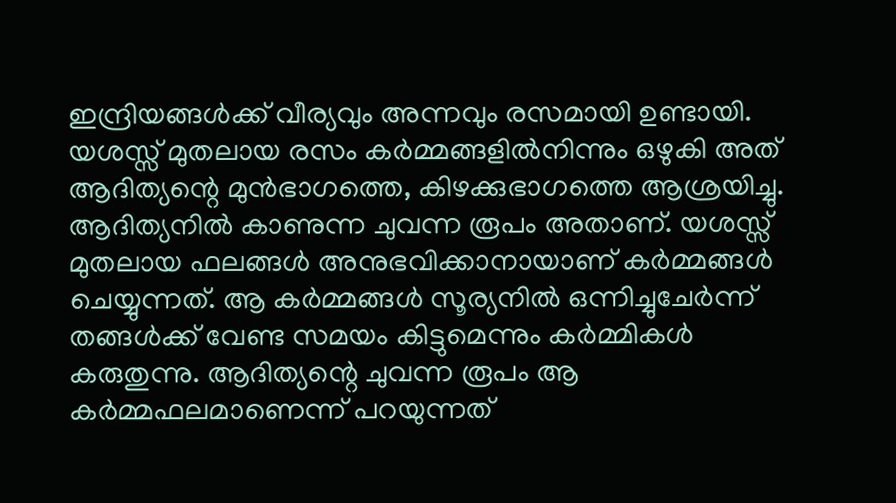ഇന്ദ്രിയങ്ങള്‍ക്ക് വീര്യവും അന്നവും രസമായി ഉണ്ടായി.
യശസ്സ് മുതലായ രസം കര്‍മ്മങ്ങളില്‍നിന്നും ഒഴുകി അത് ആദിത്യന്റെ മുന്‍ഭാഗത്തെ, കിഴക്കുഭാഗത്തെ ആശ്രയിച്ചു. ആദിത്യനില്‍ കാണുന്ന ചുവന്ന രൂപം അതാണ്. യശസ്സ് മുതലായ ഫലങ്ങള്‍ അനുഭവിക്കാനായാണ് കര്‍മ്മങ്ങള്‍ ചെയ്യുന്നത്. ആ കര്‍മ്മങ്ങള്‍ സൂര്യനില്‍ ഒന്നിച്ചുചേര്‍ന്ന് തങ്ങള്‍ക്ക് വേണ്ട സമയം കിട്ടുമെന്നും കര്‍മ്മികള്‍ കരുതുന്നു. ആദിത്യന്റെ ചുവന്ന രൂപം ആ കര്‍മ്മഫലമാണെന്ന് പറയുന്നത്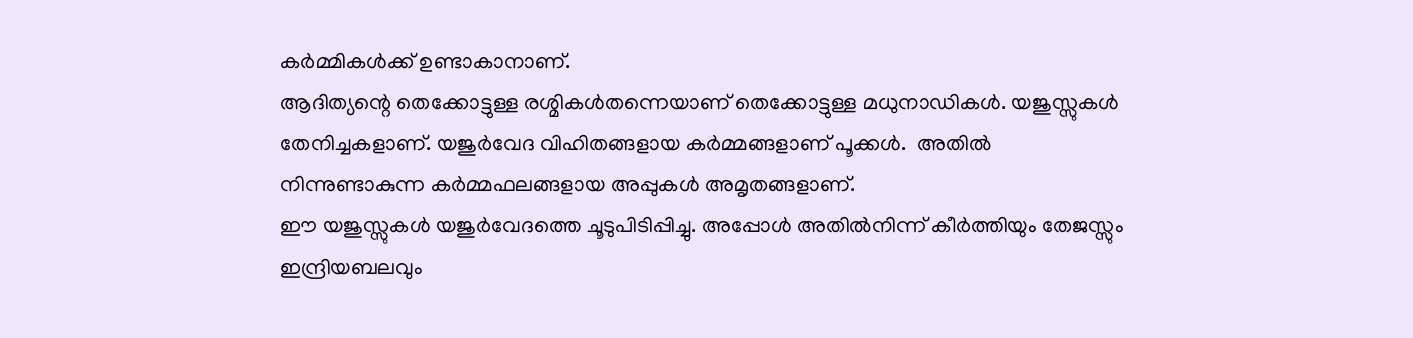കര്‍മ്മികള്‍ക്ക് ഉണ്ടാകാനാണ്.
ആദിത്യന്റെ തെക്കോട്ടുള്ള രശ്മികള്‍തന്നെയാണ് തെക്കോട്ടുള്ള മധുനാഡികള്‍. യജുസ്സുകള്‍ തേനിച്ചകളാണ്. യജുര്‍വേദ വിഹിതങ്ങളായ കര്‍മ്മങ്ങളാണ് പൂക്കള്‍.  അതില്‍ നിന്നുണ്ടാകുന്ന കര്‍മ്മഫലങ്ങളായ അപ്പുകള്‍ അമൃതങ്ങളാണ്.
ഈ യജുസ്സുകള്‍ യജുര്‍വേദത്തെ ചൂടുപിടിപ്പിച്ചു. അപ്പോള്‍ അതില്‍നിന്ന് കീര്‍ത്തിയും തേജസ്സും ഇന്ദ്രിയബലവും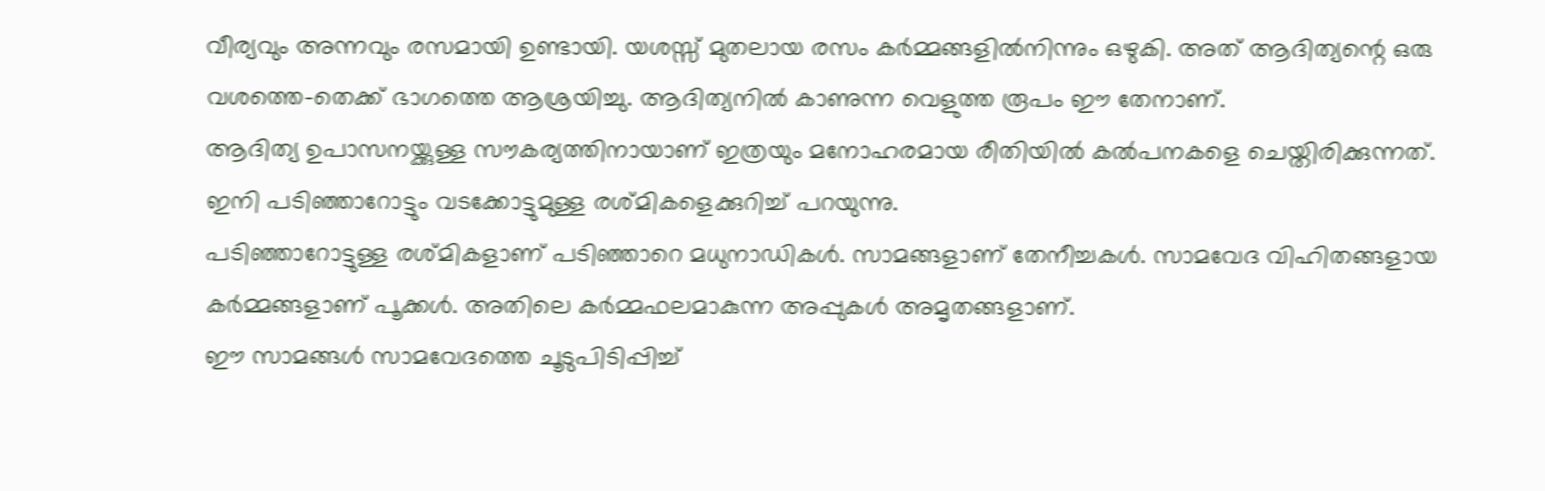വീര്യവും അന്നവും രസമായി ഉണ്ടായി. യശസ്സ് മുതലായ രസം കര്‍മ്മങ്ങളില്‍നിന്നും ഒഴുകി. അത് ആദിത്യന്റെ ഒരു വശത്തെ-തെക്ക് ഭാഗത്തെ ആശ്രയിച്ചു. ആദിത്യനില്‍ കാണുന്ന വെളുത്ത രൂപം ഈ തേനാണ്.
ആദിത്യ ഉപാസനയ്ക്കുള്ള സൗകര്യത്തിനായാണ് ഇത്രയും മനോഹരമായ രീതിയില്‍ കല്‍പനകളെ ചെയ്തിരിക്കുന്നത്. ഇനി പടിഞ്ഞാറോട്ടും വടക്കോട്ടുമുള്ള രശ്മികളെക്കുറിച്ച് പറയുന്നു.
പടിഞ്ഞാറോട്ടുള്ള രശ്മികളാണ് പടിഞ്ഞാറെ മധുനാഡികള്‍. സാമങ്ങളാണ് തേനീച്ചകള്‍. സാമവേദ വിഹിതങ്ങളായ കര്‍മ്മങ്ങളാണ് പൂക്കള്‍. അതിലെ കര്‍മ്മഫലമാകുന്ന അപ്പുകള്‍ അമൃതങ്ങളാണ്.
ഈ സാമങ്ങള്‍ സാമവേദത്തെ ചൂടുപിടിപ്പിച്ച്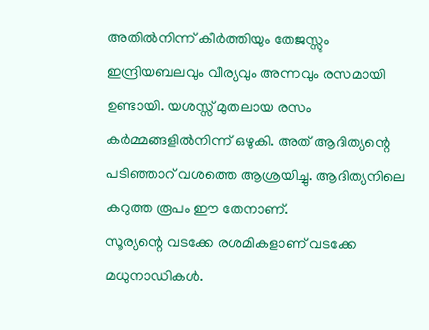അതില്‍നിന്ന് കീര്‍ത്തിയും തേജസ്സും ഇന്ദ്രിയബലവും വീര്യവും അന്നവും രസമായി ഉണ്ടായി. യശസ്സ് മുതലായ രസം കര്‍മ്മങ്ങളില്‍നിന്ന് ഒഴുകി. അത് ആദിത്യന്റെ പടിഞ്ഞാറ് വശത്തെ ആശ്രയിച്ചു. ആദിത്യനിലെ കറുത്ത രൂപം ഈ തേനാണ്.
സൂര്യന്റെ വടക്കേ രശമികളാണ് വടക്കേ മധുനാഡികള്‍.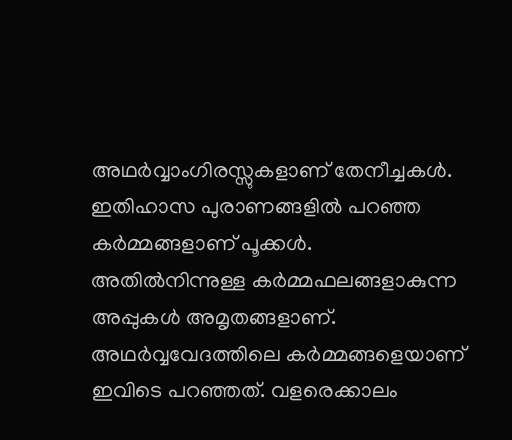അഥര്‍വ്വാംഗിരസ്സുകളാണ് തേനീച്ചകള്‍. ഇതിഹാസ പുരാണങ്ങളില്‍ പറഞ്ഞ കര്‍മ്മങ്ങളാണ് പൂക്കള്‍.  അതില്‍നിന്നുള്ള കര്‍മ്മഫലങ്ങളാകുന്ന അപ്പുകള്‍ അമൃതങ്ങളാണ്. അഥര്‍വ്വവേദത്തിലെ കര്‍മ്മങ്ങളെയാണ് ഇവിടെ പറഞ്ഞത്. വളരെക്കാലം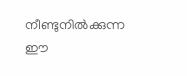നീണ്ടുനില്‍ക്കുന്ന ഈ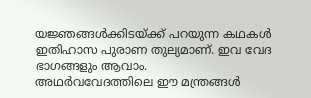യജ്ഞങ്ങള്‍ക്കിടയ്ക്ക് പറയുന്ന കഥകള്‍ ഇതിഹാസ പുരാണ തുല്യമാണ്. ഇവ വേദ ഭാഗങ്ങളും ആവാം.
അഥര്‍വവേദത്തിലെ ഈ മന്ത്രങ്ങള്‍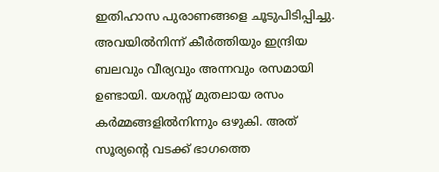ഇതിഹാസ പുരാണങ്ങളെ ചൂടുപിടിപ്പിച്ചു. അവയില്‍നിന്ന് കീര്‍ത്തിയും ഇന്ദ്രിയ ബലവും വീര്യവും അന്നവും രസമായി ഉണ്ടായി. യശസ്സ് മുതലായ രസം കര്‍മ്മങ്ങളില്‍നിന്നും ഒഴുകി. അത് സൂര്യന്റെ വടക്ക് ഭാഗത്തെ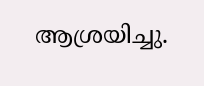ആശ്രയിച്ചു.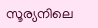സൂര്യനിലെ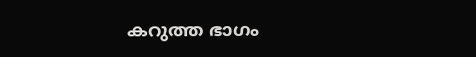കറുത്ത ഭാഗം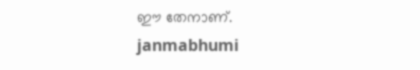ഈ തേനാണ്.
janmabhumi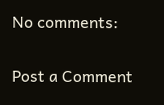No comments:

Post a Comment